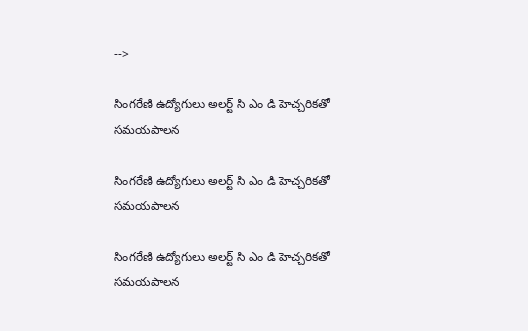-->

సింగరేణి ఉద్యోగులు అలర్ట్ సి ఎం డి హెచ్చరికతో సమయపాలన

సింగరేణి ఉద్యోగులు అలర్ట్ సి ఎం డి హెచ్చరికతో సమయపాలన

సింగరేణి ఉద్యోగులు అలర్ట్ సి ఎం డి హెచ్చరికతో సమయపాలన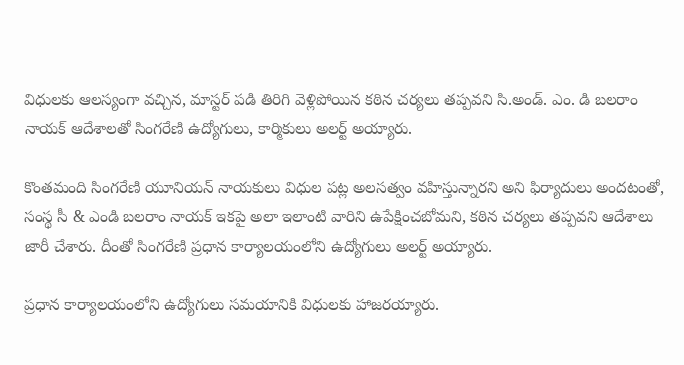విధులకు ఆలస్యంగా వచ్చిన, మాస్టర్ పడి తిరిగి వెళ్లిపోయిన కఠిన చర్యలు తప్పవని సి.అండ్. ఎం. డి బలరాం నాయక్ ఆదేశాలతో సింగరేణి ఉద్యోగులు, కార్మికులు అలర్ట్ అయ్యారు.

కొంతమంది సింగరేణి యూనియన్ నాయకులు విధుల పట్ల అలసత్వం వహిస్తున్నారని అని ఫిర్యాదులు అందటంతో, సంస్థ సీ & ఎండి బలరాం నాయక్ ఇకపై అలా ఇలాంటి వారిని ఉపేక్షించబోమని, కఠిన చర్యలు తప్పవని ఆదేశాలు జారీ చేశారు. దీంతో సింగరేణి ప్రధాన కార్యాలయంలోని ఉద్యోగులు అలర్ట్ అయ్యారు.

ప్రధాన కార్యాలయంలోని ఉద్యోగులు సమయానికి విధులకు హాజరయ్యారు.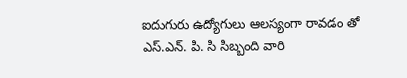ఐదుగురు ఉద్యోగులు ఆలస్యంగా రావడం తో ఎస్.ఎన్. పి. సి సిబ్బంది వారి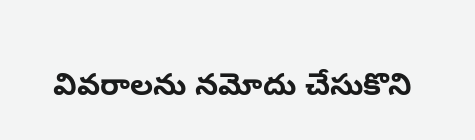వివరాలను నమోదు చేసుకొని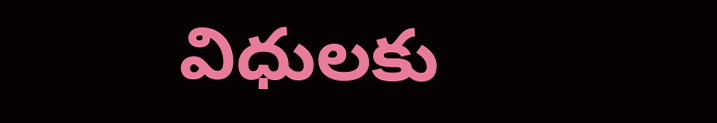విధులకు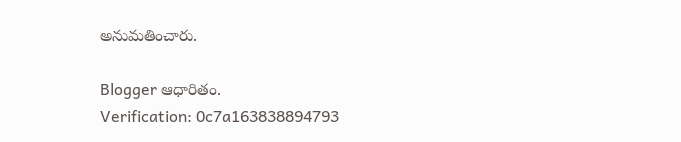అనుమతించారు.

Blogger ఆధారితం.
Verification: 0c7a163838894793